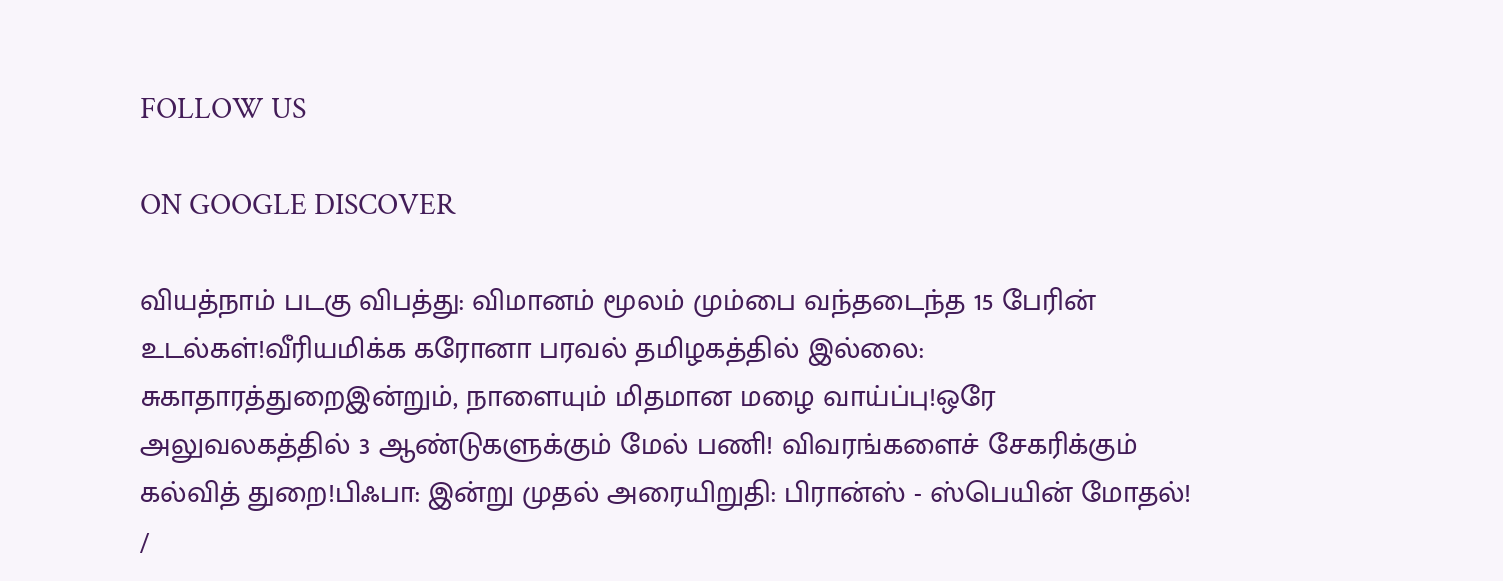FOLLOW US

ON GOOGLE DISCOVER

வியத்நாம் படகு விபத்து: விமானம் மூலம் மும்பை வந்தடைந்த 15 பேரின் உடல்கள்!வீரியமிக்க கரோனா பரவல் தமிழகத்தில் இல்லை: சுகாதாரத்துறைஇன்றும், நாளையும் மிதமான மழை வாய்ப்பு!ஒரே அலுவலகத்தில் 3 ஆண்டுகளுக்கும் மேல் பணி! விவரங்களைச் சேகரிக்கும் கல்வித் துறை!பிஃபா: இன்று முதல் அரையிறுதி: பிரான்ஸ் - ஸ்பெயின் மோதல்!
/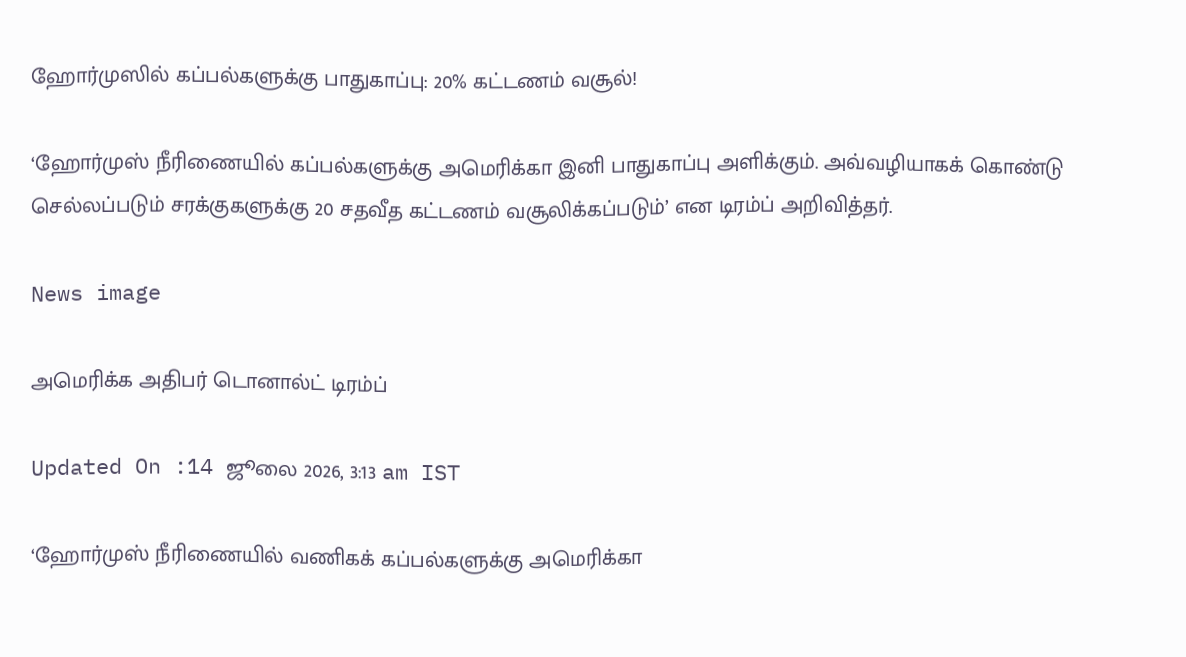ஹோர்முஸில் கப்பல்களுக்கு பாதுகாப்பு: 20% கட்டணம் வசூல்!

‘ஹோர்முஸ் நீரிணையில் கப்பல்களுக்கு அமெரிக்கா இனி பாதுகாப்பு அளிக்கும். அவ்வழியாகக் கொண்டு செல்லப்படும் சரக்குகளுக்கு 20 சதவீத கட்டணம் வசூலிக்கப்படும்’ என டிரம்ப் அறிவித்தர்.

News image

அமெரிக்க அதிபர் டொனால்ட் டிரம்ப்

Updated On :14 ஜூலை 2026, 3:13 am IST

‘ஹோர்முஸ் நீரிணையில் வணிகக் கப்பல்களுக்கு அமெரிக்கா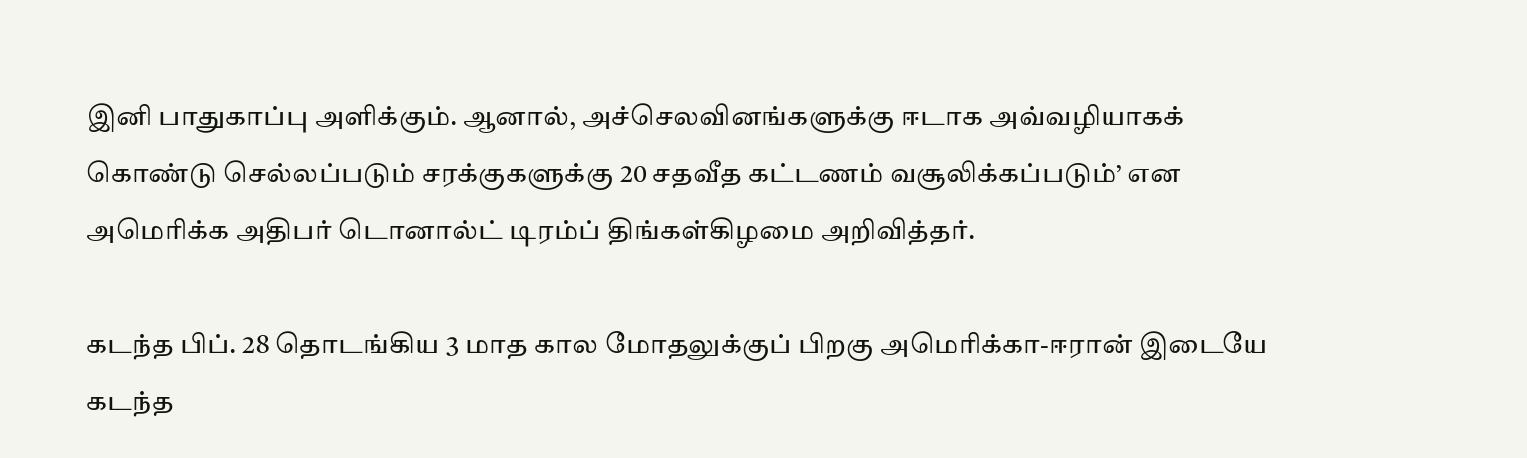இனி பாதுகாப்பு அளிக்கும். ஆனால், அச்செலவினங்களுக்கு ஈடாக அவ்வழியாகக் கொண்டு செல்லப்படும் சரக்குகளுக்கு 20 சதவீத கட்டணம் வசூலிக்கப்படும்’ என அமெரிக்க அதிபர் டொனால்ட் டிரம்ப் திங்கள்கிழமை அறிவித்தர்.

கடந்த பிப். 28 தொடங்கிய 3 மாத கால மோதலுக்குப் பிறகு அமெரிக்கா-ஈரான் இடையே கடந்த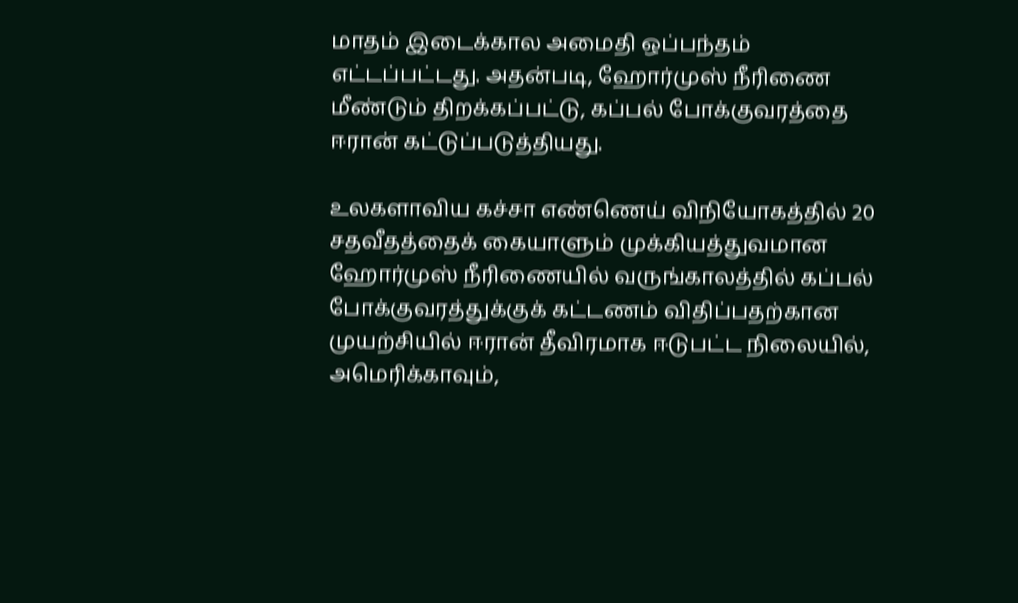மாதம் இடைக்கால அமைதி ஒப்பந்தம் எட்டப்பட்டது. அதன்படி, ஹோர்முஸ் நீரிணை மீண்டும் திறக்கப்பட்டு, கப்பல் போக்குவரத்தை ஈரான் கட்டுப்படுத்தியது.

உலகளாவிய கச்சா எண்ணெய் விநியோகத்தில் 20 சதவீதத்தைக் கையாளும் முக்கியத்துவமான ஹோர்முஸ் நீரிணையில் வருங்காலத்தில் கப்பல் போக்குவரத்துக்குக் கட்டணம் விதிப்பதற்கான முயற்சியில் ஈரான் தீவிரமாக ஈடுபட்ட நிலையில், அமெரிக்காவும்,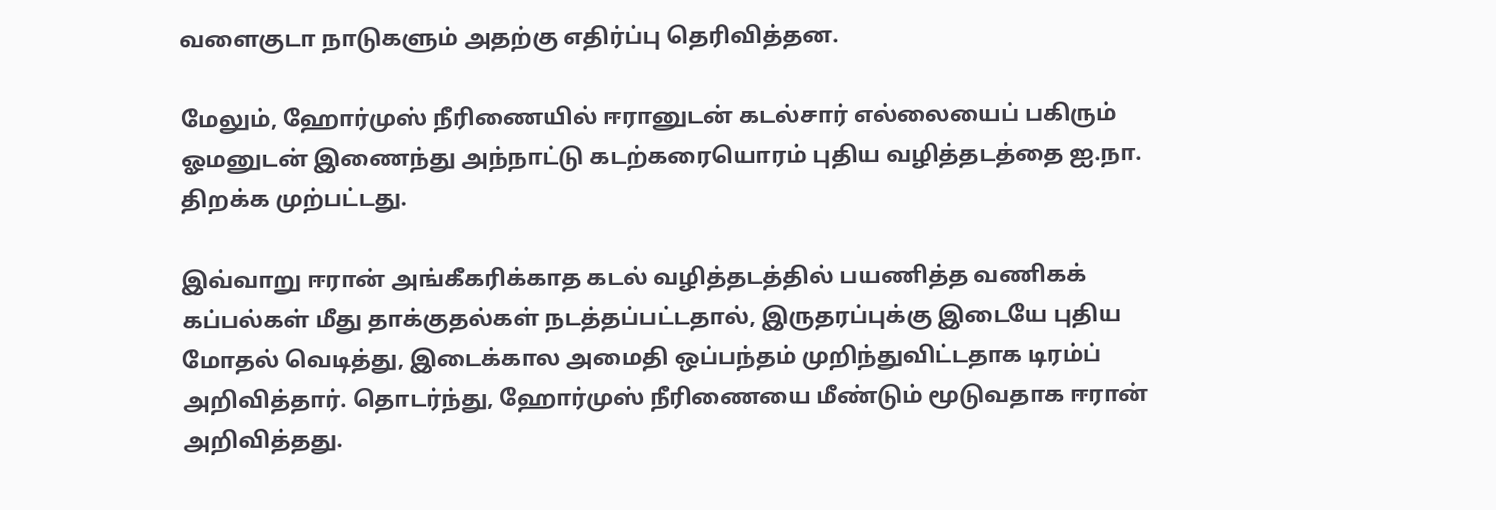வளைகுடா நாடுகளும் அதற்கு எதிர்ப்பு தெரிவித்தன.

மேலும், ஹோர்முஸ் நீரிணையில் ஈரானுடன் கடல்சார் எல்லையைப் பகிரும் ஓமனுடன் இணைந்து அந்நாட்டு கடற்கரையொரம் புதிய வழித்தடத்தை ஐ.நா. திறக்க முற்பட்டது.

இவ்வாறு ஈரான் அங்கீகரிக்காத கடல் வழித்தடத்தில் பயணித்த வணிகக் கப்பல்கள் மீது தாக்குதல்கள் நடத்தப்பட்டதால், இருதரப்புக்கு இடையே புதிய மோதல் வெடித்து, இடைக்கால அமைதி ஒப்பந்தம் முறிந்துவிட்டதாக டிரம்ப் அறிவித்தார். தொடர்ந்து, ஹோர்முஸ் நீரிணையை மீண்டும் மூடுவதாக ஈரான் அறிவித்தது.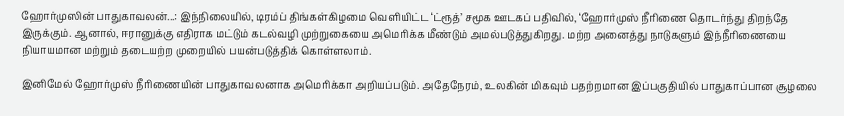ஹோர்முஸின் பாதுகாவலன்...: இந்நிலையில், டிரம்ப் திங்கள்கிழமை வெளியிட்ட ‘ட்ரூத்’ சமூக ஊடகப் பதிவில், ‘ஹோர்முஸ் நீரிணை தொடர்ந்து திறந்தே இருக்கும். ஆனால், ஈரானுக்கு எதிராக மட்டும் கடல்வழி முற்றுகையை அமெரிக்க மீண்டும் அமல்படுத்துகிறது. மற்ற அனைத்து நாடுகளும் இந்நீரிணையை நியாயமான மற்றும் தடையற்ற முறையில் பயன்படுத்திக் கொள்ளலாம்.

இனிமேல் ஹோர்முஸ் நீரிணையின் பாதுகாவலனாக அமெரிக்கா அறியப்படும். அதேநேரம், உலகின் மிகவும் பதற்றமான இப்பகுதியில் பாதுகாப்பான சூழலை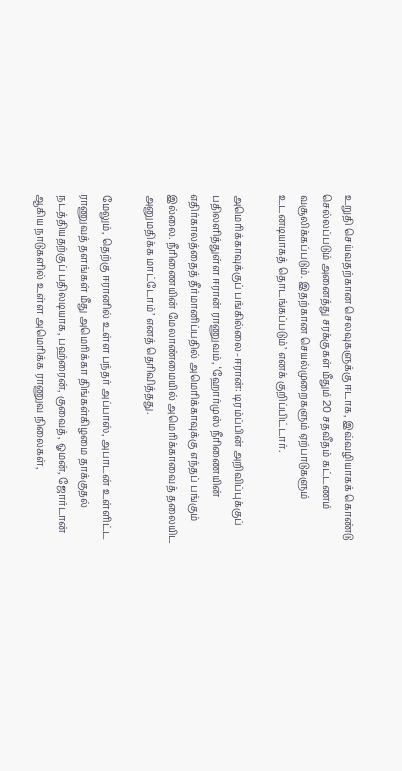உறுதி செய்வதற்கான செலவுகளுக்கு ஈடாக, இவ்வழியாகக் கொண்டு செல்லப்படும் அனைத்து சரக்குகள் மீதும் 20 சதவீதம் கட்டணம் வசூலிக்கப்படும். இதற்கான செயல்முறைகளும் ஏற்பாடுகளும் உடனடியாகத் தொடங்கப்படும்’ எனக் குறிப்பிட்டார்.

அமெரிக்காவுக்குப் பங்கில்லை-ஈரான்: டிரம்ப்பின் அறிவிப்புக்குப் பதிலளித்துள்ள ஈரான் ராணுவம், ‘ஹோர்முஸ் நீரிணையின் எதிர்காலத்தைத் தீர்மானிப்பதில் அமெரிக்காவுக்கு எந்தப் பங்கும் இல்லை. நீரிணையின் மேலாண்மையில் அமெரிக்காவைத் தலையிட அனுமதிக்க மாட்டோம்’ எனத் தெரிவித்தது.

மேலும், தெற்கு ஈரானில் உள்ள பந்தர் அப்பாஸ், அபாடன் உள்ளிட்ட ராணுவத் தளங்கள் மீது அமெரிக்கா திங்கள்கிழமை தாக்குதல் நடத்தியதற்குப் பதிலடியாக, பஹ்ரைன், குவைத், ஓமன், ஜோர்டான் ஆகிய நாடுகளில் உள்ள அமெரிக்க ராணுவ நிலைகள்,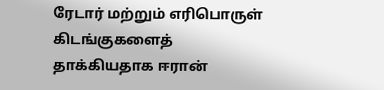ரேடார் மற்றும் எரிபொருள் கிடங்குகளைத் தாக்கியதாக ஈரான்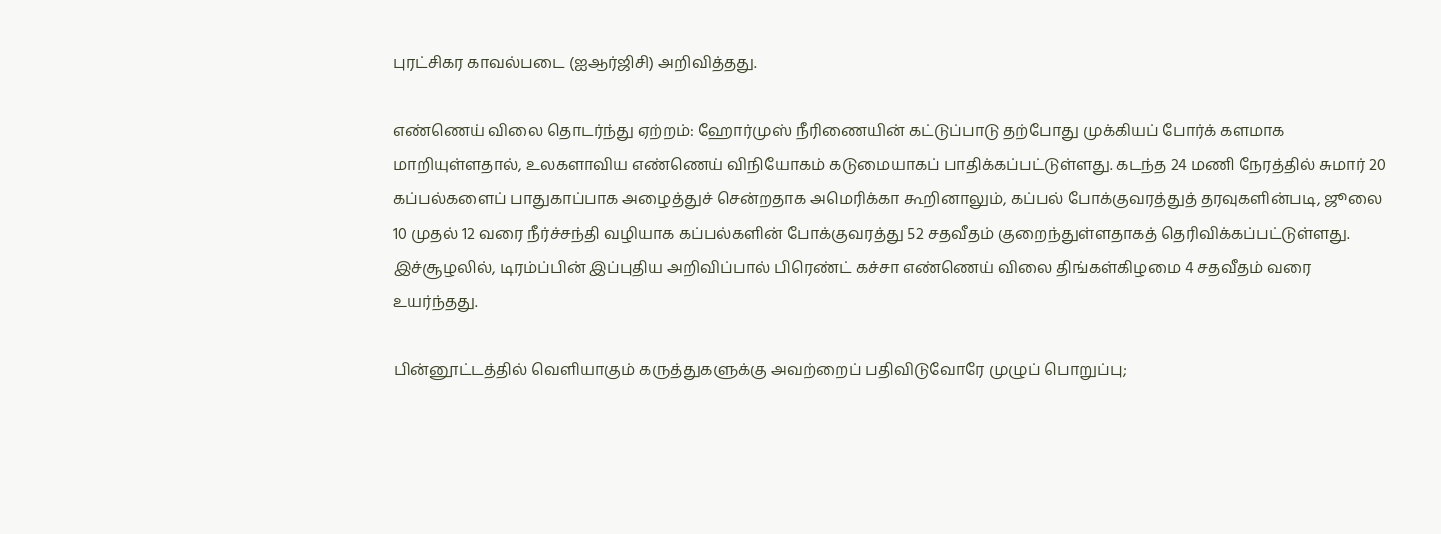புரட்சிகர காவல்படை (ஐஆர்ஜிசி) அறிவித்தது.

எண்ணெய் விலை தொடர்ந்து ஏற்றம்: ஹோர்முஸ் நீரிணையின் கட்டுப்பாடு தற்போது முக்கியப் போர்க் களமாக மாறியுள்ளதால், உலகளாவிய எண்ணெய் விநியோகம் கடுமையாகப் பாதிக்கப்பட்டுள்ளது. கடந்த 24 மணி நேரத்தில் சுமார் 20 கப்பல்களைப் பாதுகாப்பாக அழைத்துச் சென்றதாக அமெரிக்கா கூறினாலும், கப்பல் போக்குவரத்துத் தரவுகளின்படி, ஜூலை 10 முதல் 12 வரை நீர்ச்சந்தி வழியாக கப்பல்களின் போக்குவரத்து 52 சதவீதம் குறைந்துள்ளதாகத் தெரிவிக்கப்பட்டுள்ளது. இச்சூழலில், டிரம்ப்பின் இப்புதிய அறிவிப்பால் பிரெண்ட் கச்சா எண்ணெய் விலை திங்கள்கிழமை 4 சதவீதம் வரை உயர்ந்தது.

பின்னூட்டத்தில் வெளியாகும் கருத்துகளுக்கு அவற்றைப் பதிவிடுவோரே முழுப் பொறுப்பு;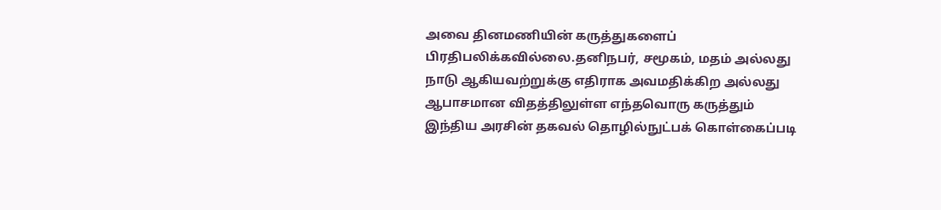அவை தினமணியின் கருத்துகளைப் பிரதிபலிக்கவில்லை.தனிநபர், சமூகம், மதம் அல்லது நாடு ஆகியவற்றுக்கு எதிராக அவமதிக்கிற அல்லது ஆபாசமான விதத்திலுள்ள எந்தவொரு கருத்தும் இந்திய அரசின் தகவல் தொழில்நுட்பக் கொள்கைப்படி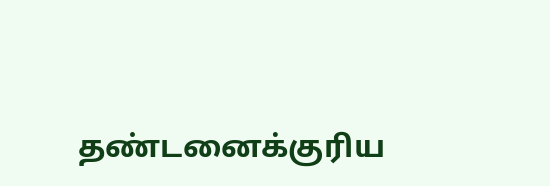தண்டனைக்குரிய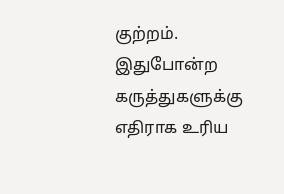குற்றம். இதுபோன்ற கருத்துகளுக்கு எதிராக உரிய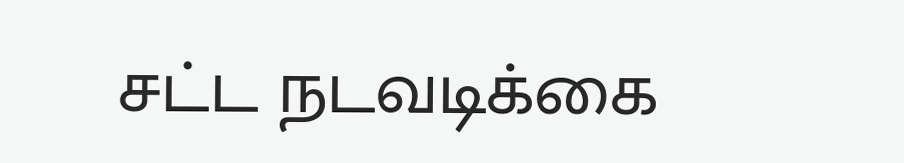சட்ட நடவடிக்கை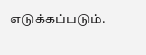எடுக்கப்படும்.